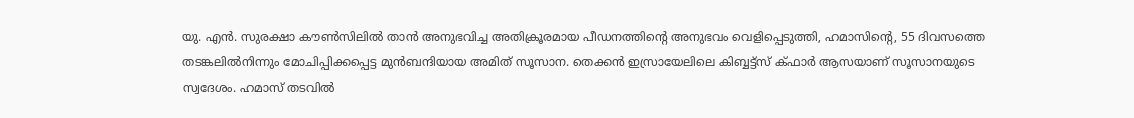യു. എൻ. സുരക്ഷാ കൗൺസിലിൽ താൻ അനുഭവിച്ച അതിക്രൂരമായ പീഡനത്തിന്റെ അനുഭവം വെളിപ്പെടുത്തി, ഹമാസിന്റെ, 55 ദിവസത്തെ തടങ്കലിൽനിന്നും മോചിപ്പിക്കപ്പെട്ട മുൻബന്ദിയായ അമിത് സൂസാന. തെക്കൻ ഇസ്രായേലിലെ കിബ്ബട്ട്സ് ക്ഫാർ ആസയാണ് സൂസാനയുടെ സ്വദേശം. ഹമാസ് തടവിൽ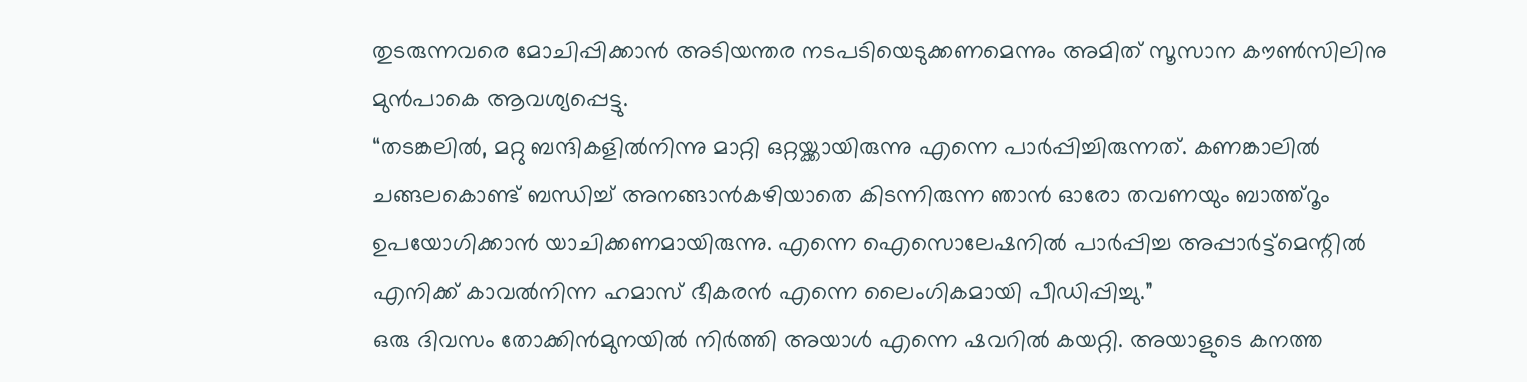തുടരുന്നവരെ മോചിപ്പിക്കാൻ അടിയന്തര നടപടിയെടുക്കണമെന്നും അമിത് സൂസാന കൗൺസിലിനു മുൻപാകെ ആവശ്യപ്പെട്ടു.
“തടങ്കലിൽ, മറ്റു ബന്ദികളിൽനിന്നു മാറ്റി ഒറ്റയ്ക്കായിരുന്നു എന്നെ പാർപ്പിച്ചിരുന്നത്. കണങ്കാലിൽ ചങ്ങലകൊണ്ട് ബന്ധിച്ച് അനങ്ങാൻകഴിയാതെ കിടന്നിരുന്ന ഞാൻ ഓരോ തവണയും ബാത്ത്റൂം ഉപയോഗിക്കാൻ യാചിക്കണമായിരുന്നു. എന്നെ ഐസൊലേഷനിൽ പാർപ്പിച്ച അപ്പാർട്ട്മെന്റിൽ എനിക്ക് കാവൽനിന്ന ഹമാസ് ഭീകരൻ എന്നെ ലൈംഗികമായി പീഡിപ്പിച്ചു.”
ഒരു ദിവസം തോക്കിൻമുനയിൽ നിർത്തി അയാൾ എന്നെ ഷവറിൽ കയറ്റി. അയാളുടെ കനത്ത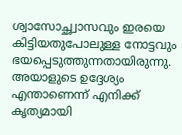ശ്വാസോച്ഛ്വാസവും ഇരയെ കിട്ടിയതുപോലുള്ള നോട്ടവും ഭയപ്പെടുത്തുന്നതായിരുന്നു. അയാളുടെ ഉദ്ദേശ്യം എന്താണെന്ന് എനിക്ക് കൃത്യമായി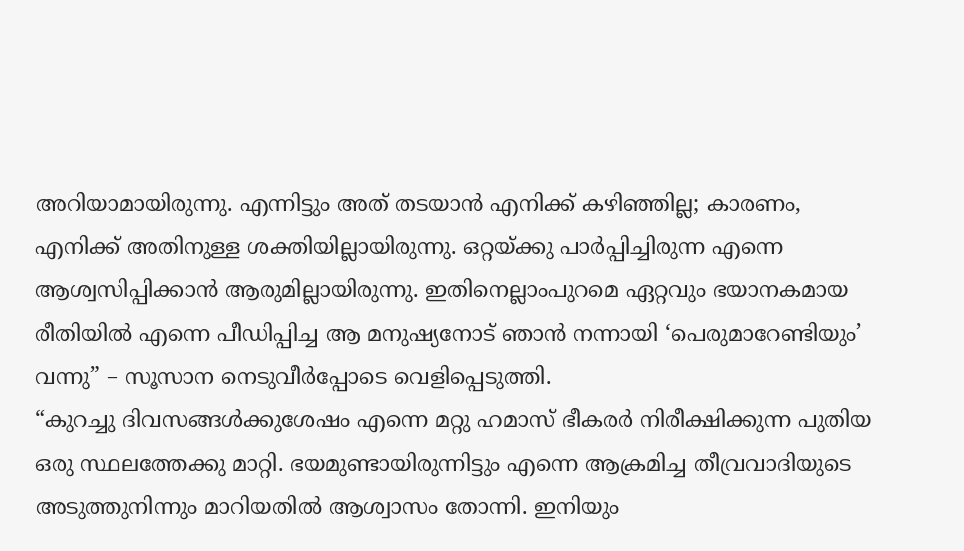അറിയാമായിരുന്നു. എന്നിട്ടും അത് തടയാൻ എനിക്ക് കഴിഞ്ഞില്ല; കാരണം, എനിക്ക് അതിനുള്ള ശക്തിയില്ലായിരുന്നു. ഒറ്റയ്ക്കു പാർപ്പിച്ചിരുന്ന എന്നെ ആശ്വസിപ്പിക്കാൻ ആരുമില്ലായിരുന്നു. ഇതിനെല്ലാംപുറമെ ഏറ്റവും ഭയാനകമായ രീതിയിൽ എന്നെ പീഡിപ്പിച്ച ആ മനുഷ്യനോട് ഞാൻ നന്നായി ‘പെരുമാറേണ്ടിയും’ വന്നു” – സൂസാന നെടുവീർപ്പോടെ വെളിപ്പെടുത്തി.
“കുറച്ചു ദിവസങ്ങൾക്കുശേഷം എന്നെ മറ്റു ഹമാസ് ഭീകരർ നിരീക്ഷിക്കുന്ന പുതിയ ഒരു സ്ഥലത്തേക്കു മാറ്റി. ഭയമുണ്ടായിരുന്നിട്ടും എന്നെ ആക്രമിച്ച തീവ്രവാദിയുടെ അടുത്തുനിന്നും മാറിയതിൽ ആശ്വാസം തോന്നി. ഇനിയും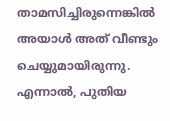താമസിച്ചിരുന്നെങ്കിൽ അയാൾ അത് വീണ്ടും ചെയ്യുമായിരുന്നു. എന്നാൽ, പുതിയ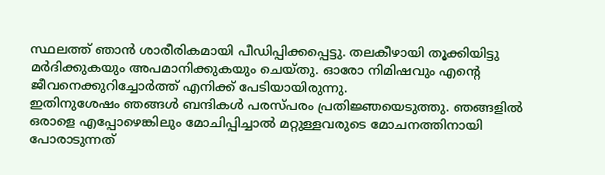സ്ഥലത്ത് ഞാൻ ശാരീരികമായി പീഡിപ്പിക്കപ്പെട്ടു. തലകീഴായി തൂക്കിയിട്ടു മർദിക്കുകയും അപമാനിക്കുകയും ചെയ്തു. ഓരോ നിമിഷവും എന്റെ ജീവനെക്കുറിച്ചോർത്ത് എനിക്ക് പേടിയായിരുന്നു.
ഇതിനുശേഷം ഞങ്ങൾ ബന്ദികൾ പരസ്പരം പ്രതിജ്ഞയെടുത്തു. ഞങ്ങളിൽ ഒരാളെ എപ്പോഴെങ്കിലും മോചിപ്പിച്ചാൽ മറ്റുള്ളവരുടെ മോചനത്തിനായി പോരാടുന്നത്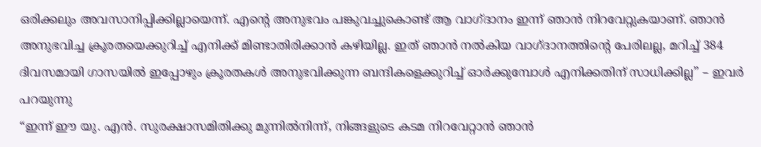ഒരിക്കലും അവസാനിപ്പിക്കില്ലായെന്ന്. എന്റെ അനുഭവം പങ്കുവച്ചുകൊണ്ട് ആ വാഗ്ദാനം ഇന്ന് ഞാൻ നിറവേറ്റുകയാണ്. ഞാൻ അനുഭവിച്ച ക്രൂരതയെക്കുറിച്ച് എനിക്ക് മിണ്ടാതിരിക്കാൻ കഴിയില്ല. ഇത് ഞാൻ നൽകിയ വാഗ്ദാനത്തിന്റെ പേരിലല്ല, മറിച്ച് 384 ദിവസമായി ഗാസയിൽ ഇപ്പോഴും ക്രൂരതകൾ അനുഭവിക്കുന്ന ബന്ദികളെക്കുറിച്ച് ഓർക്കുമ്പോൾ എനിക്കതിന് സാധിക്കില്ല” – ഇവർ പറയുന്നു
“ഇന്ന് ഈ യു. എൻ. സുരക്ഷാസമിതിക്കു മുന്നിൽനിന്ന്, നിങ്ങളുടെ കടമ നിറവേറ്റാൻ ഞാൻ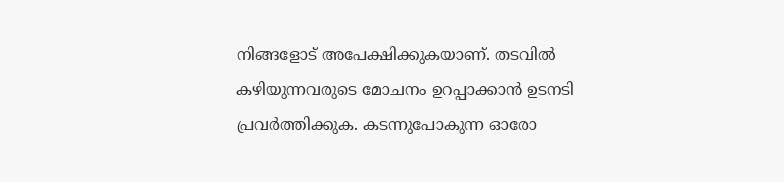നിങ്ങളോട് അപേക്ഷിക്കുകയാണ്. തടവിൽ കഴിയുന്നവരുടെ മോചനം ഉറപ്പാക്കാൻ ഉടനടി പ്രവർത്തിക്കുക. കടന്നുപോകുന്ന ഓരോ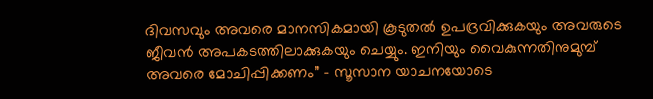ദിവസവും അവരെ മാനസികമായി കൂടുതൽ ഉപദ്രവിക്കുകയും അവരുടെ ജീവൻ അപകടത്തിലാക്കുകയും ചെയ്യും. ഇനിയും വൈകുന്നതിനുമുമ്പ് അവരെ മോചിപ്പിക്കണം” – സൂസാന യാചനയോടെ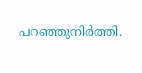പറഞ്ഞുനിർത്തി.